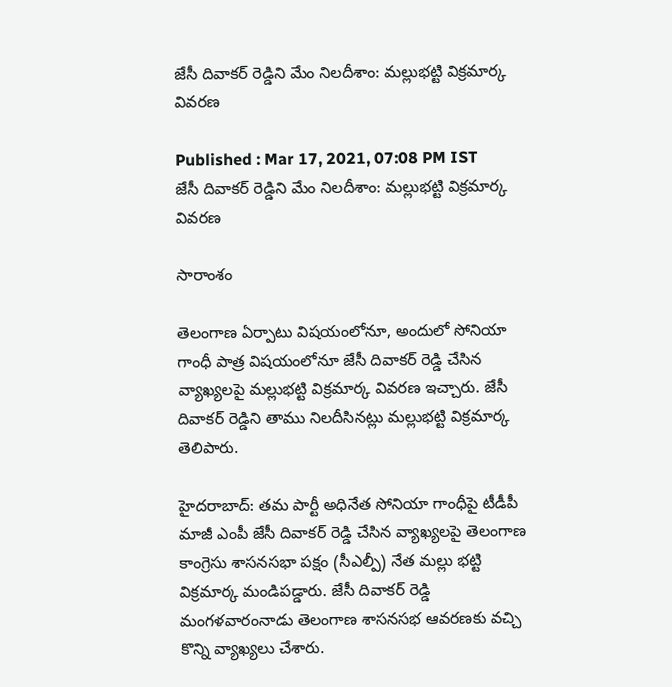జేసీ దివాకర్ రెడ్డిని మేం నిలదీశాం: మల్లుభట్టి విక్రమార్క వివరణ

Published : Mar 17, 2021, 07:08 PM IST
జేసీ దివాకర్ రెడ్డిని మేం నిలదీశాం: మల్లుభట్టి విక్రమార్క వివరణ

సారాంశం

తెలంగాణ ఏర్పాటు విషయంలోనూ, అందులో సోనియా గాంధీ పాత్ర విషయంలోనూ జేసీ దివాకర్ రెడ్డి చేసిన వ్యాఖ్యలపై మల్లుభట్టి విక్రమార్క వివరణ ఇచ్చారు. జేసీ దివాకర్ రెడ్డిని తాము నిలదీసినట్లు మల్లుభట్టి విక్రమార్క తెలిపారు.

హైదరాబాద్: తమ పార్టీ అధినేత సోనియా గాంధీపై టీడీపీ మాజీ ఎంపీ జేసీ దివాకర్ రెడ్డి చేసిన వ్యాఖ్యలపై తెలంగాణ కాంగ్రెసు శాసనసభా పక్షం (సీఎల్పీ) నేత మల్లు భట్టి విక్రమార్క మండిపడ్డారు. జేసీ దివాకర్ రెడ్డి మంగళవారంనాడు తెలంగాణ శాసనసభ ఆవరణకు వచ్చి కొన్ని వ్యాఖ్యలు చేశారు.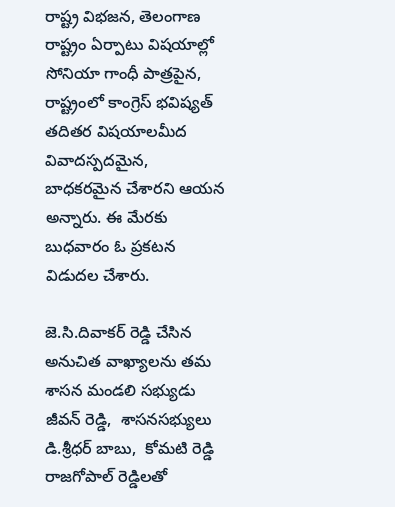రాష్ట్ర విభజన, తెలంగాణ రాష్ట్రం ఏర్పాటు విషయాల్లో సోనియా గాంధీ పాత్రపైన, రాష్ట్రంలో కాంగ్రెస్ భవిష్యత్ తదితర విషయాలమీద వివాదస్పదమైన, బాధకరమైన చేశారని ఆయన అన్నారు. ఈ మేరకు బుధవారం ఓ ప్రకటన విడుదల చేశారు.

జె.సి.దివాకర్ రెడ్డి చేసిన అనుచిత వాఖ్యాలను తమ శాసన మండలి సభ్యుడు జీవన్ రెడ్డి,  శాసనసభ్యులు డి.శ్రీధర్ బాబు,  కోమటి రెడ్డి రాజగోపాల్ రెడ్డిలతో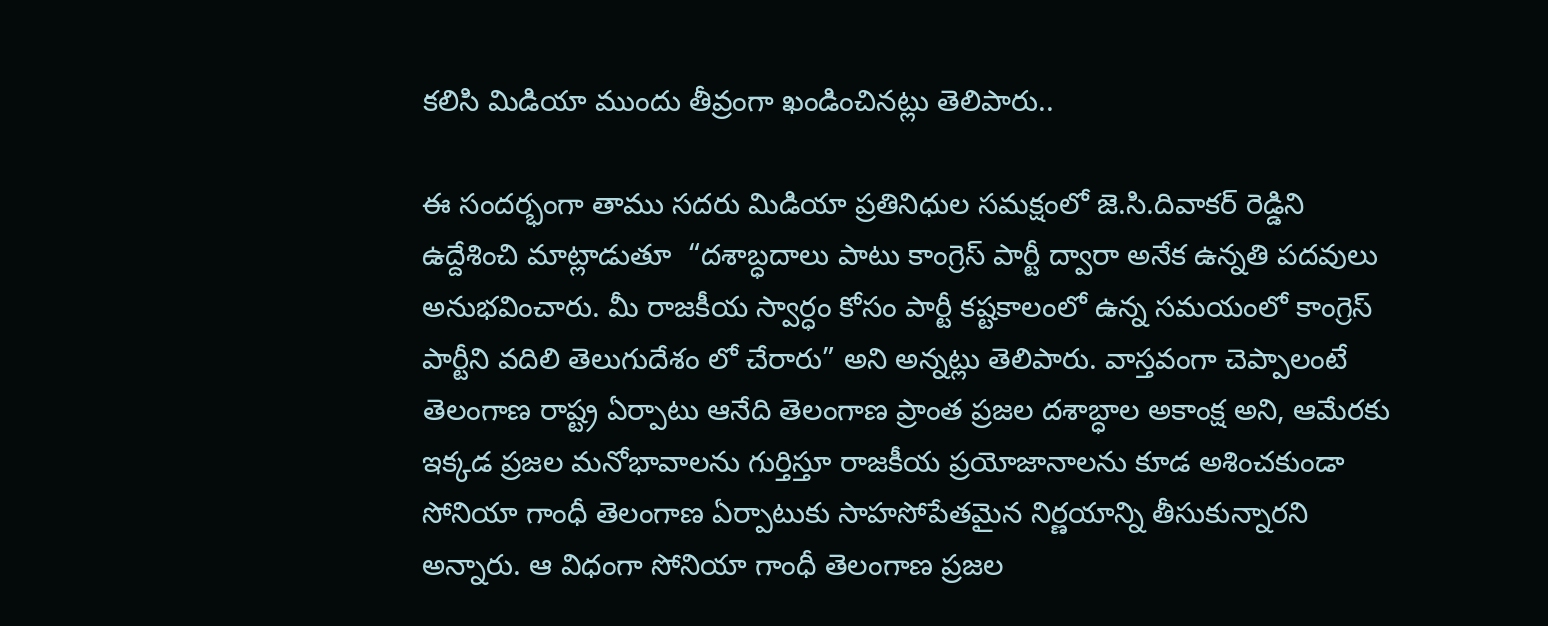కలిసి మిడియా ముందు తీవ్రంగా ఖండించినట్లు తెలిపారు..

ఈ సందర్భంగా తాము సదరు మిడియా ప్రతినిధుల సమక్షంలో జె.సి.దివాకర్ రెడ్డిని ఉద్దేశించి మాట్లాడుతూ  “దశాబ్ధదాలు పాటు కాంగ్రెస్ పార్టీ ద్వారా అనేక ఉన్నతి పదవులు అనుభవించారు. మీ రాజకీయ స్వార్ధం కోసం పార్టీ కష్టకాలంలో ఉన్న సమయంలో కాంగ్రెస్ పార్టీని వదిలి తెలుగుదేశం లో చేరారు” అని అన్నట్లు తెలిపారు. వాస్తవంగా చెప్పాలంటే తెలంగాణ రాష్ట్ర ఏర్పాటు ఆనేది తెలంగాణ ప్రాంత ప్రజల దశాబ్ధాల అకాంక్ష అని, ఆమేరకు ఇక్కడ ప్రజల మనోభావాలను గుర్తిస్తూ రాజకీయ ప్రయోజానాలను కూడ అశించకుండా సోనియా గాంధీ తెలంగాణ ఏర్పాటుకు సాహసోపేతమైన నిర్ణయాన్ని తీసుకున్నారని అన్నారు. ఆ విధంగా సోనియా గాంధీ తెలంగాణ ప్రజల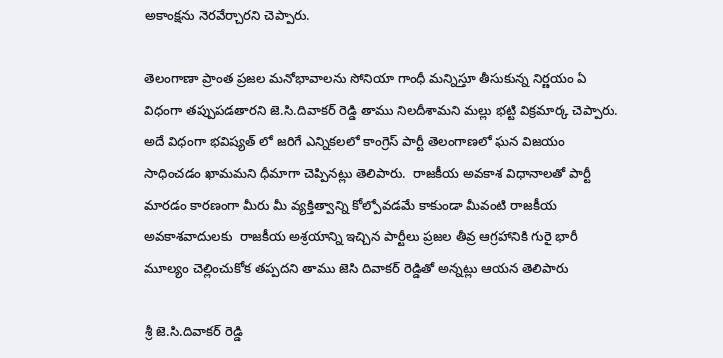అకాంక్షను నెరవేర్చారని చెప్పారు.

తెలంగాణా ప్రాంత ప్రజల మనోభావాలను సోనియా గాంధీ మన్నిస్తూ తీసుకున్న నిర్ణయం ఏ విధంగా తప్పుపడతారని జె.సి.దివాకర్ రెడ్డి తాము నిలదీశామని మల్లు భట్టి విక్రమార్క చెప్పారు.  అదే విధంగా భవిష్యత్ లో జరిగే ఎన్నికలలో కాంగ్రెస్ పార్టీ తెలంగాణలో ఘన విజయం సాధించడం ఖామమని ధీమాగా చెప్పినట్లు తెలిపారు.  రాజకీయ అవకాశ విధానాలతో పార్టీ మారడం కారణంగా మీరు మీ వ్యక్తిత్వాన్ని కోల్పోవడమే కాకుండా మీవంటి రాజకీయ అవకాశవాదులకు  రాజకీయ అశ్రయాన్ని ఇచ్చిన పార్టీలు ప్రజల తీవ్ర ఆగ్రహానికి గురై భారీ మూల్యం చెల్లించుకోక తప్పదని తాము జెసి దివాకర్ రెడ్డితో అన్నట్లు ఆయన తెలిపారు

శ్రీ జె.సి.దివాకర్ రెడ్డి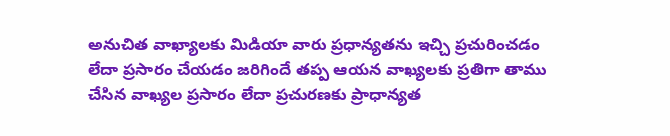అనుచిత వాఖ్యాలకు మిడియా వారు ప్రధాన్యతను ఇచ్చి ప్రచురించడం లేదా ప్రసారం చేయడం జరిగిందే తప్ప ఆయన వాఖ్యలకు ప్రతిగా తాము చేసిన వాఖ్యల ప్రసారం లేదా ప్రచురణకు ప్రాధాన్యత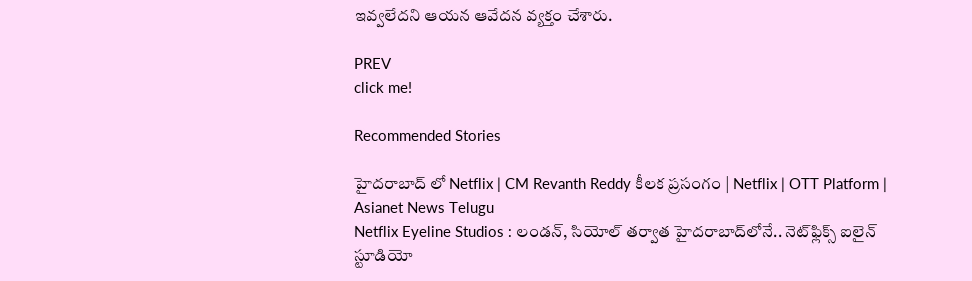ఇవ్వలేదని ఆయన ఆవేదన వ్యక్తం చేశారు.

PREV
click me!

Recommended Stories

హైదరాబాద్ లో Netflix | CM Revanth Reddy కీలక ప్రసంగం | Netflix | OTT Platform | Asianet News Telugu
Netflix Eyeline Studios : లండన్, సియోల్ తర్వాత హైదరాబాద్‌లోనే.. నెట్‌ఫ్లిక్స్ ఐలైన్ స్టూడియో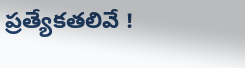ప్రత్యేకతలివే !